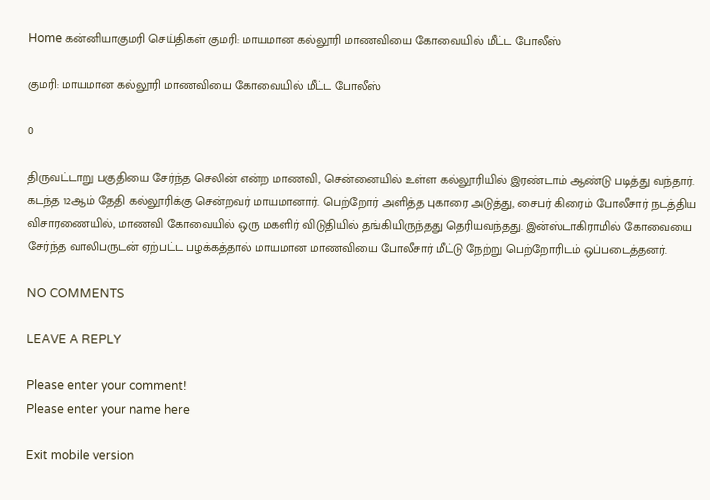Home கன்னியாகுமரி செய்திகள் குமரி: மாயமான கல்லூரி மாணவியை கோவையில் மீட்ட போலீஸ்

குமரி: மாயமான கல்லூரி மாணவியை கோவையில் மீட்ட போலீஸ்

0

திருவட்டாறு பகுதியை சேர்ந்த செலின் என்ற மாணவி, சென்னையில் உள்ள கல்லூரியில் இரண்டாம் ஆண்டு படித்து வந்தார். கடந்த 12ஆம் தேதி கல்லூரிக்கு சென்றவர் மாயமானார். பெற்றோர் அளித்த புகாரை அடுத்து, சைபர் கிரைம் போலீசார் நடத்திய விசாரணையில், மாணவி கோவையில் ஒரு மகளிர் விடுதியில் தங்கியிருந்தது தெரியவந்தது. இன்ஸ்டாகிராமில் கோவையை சேர்ந்த வாலிபருடன் ஏற்பட்ட பழக்கத்தால் மாயமான மாணவியை போலீசார் மீட்டு நேற்று பெற்றோரிடம் ஒப்படைத்தனர்.

NO COMMENTS

LEAVE A REPLY

Please enter your comment!
Please enter your name here

Exit mobile version